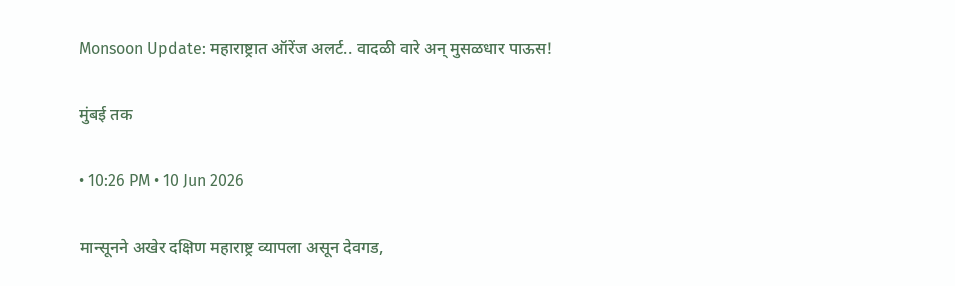Monsoon Update: महाराष्ट्रात ऑरेंज अलर्ट.. वादळी वारे अन् मुसळधार पाऊस!

मुंबई तक

• 10:26 PM • 10 Jun 2026

मान्सूनने अखेर दक्षिण महाराष्ट्र व्यापला असून देवगड,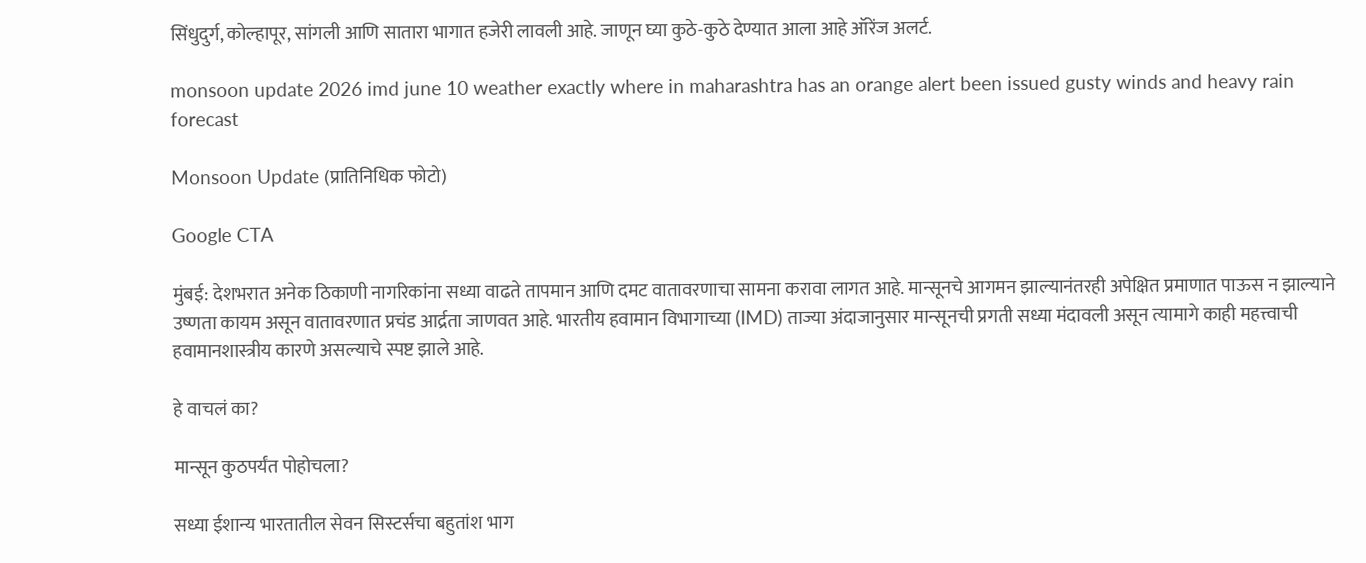सिंधुदुर्ग, कोल्हापूर, सांगली आणि सातारा भागात हजेरी लावली आहे. जाणून घ्या कुठे-कुठे देण्यात आला आहे ऑरेंज अलर्ट.

monsoon update 2026 imd june 10 weather exactly where in maharashtra has an orange alert been issued gusty winds and heavy rain forecast

Monsoon Update (प्रातिनिधिक फोटो)

Google CTA

मुंबई: देशभरात अनेक ठिकाणी नागरिकांना सध्या वाढते तापमान आणि दमट वातावरणाचा सामना करावा लागत आहे. मान्सूनचे आगमन झाल्यानंतरही अपेक्षित प्रमाणात पाऊस न झाल्याने उष्णता कायम असून वातावरणात प्रचंड आर्द्रता जाणवत आहे. भारतीय हवामान विभागाच्या (IMD) ताज्या अंदाजानुसार मान्सूनची प्रगती सध्या मंदावली असून त्यामागे काही महत्त्वाची हवामानशास्त्रीय कारणे असल्याचे स्पष्ट झाले आहे.

हे वाचलं का?

मान्सून कुठपर्यंत पोहोचला?

सध्या ईशान्य भारतातील सेवन सिस्टर्सचा बहुतांश भाग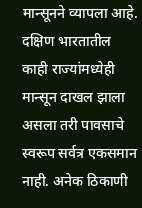मान्सूनने व्यापला आहे. दक्षिण भारतातील काही राज्यांमध्येही मान्सून दाखल झाला असला तरी पावसाचे स्वरूप सर्वत्र एकसमान नाही. अनेक ठिकाणी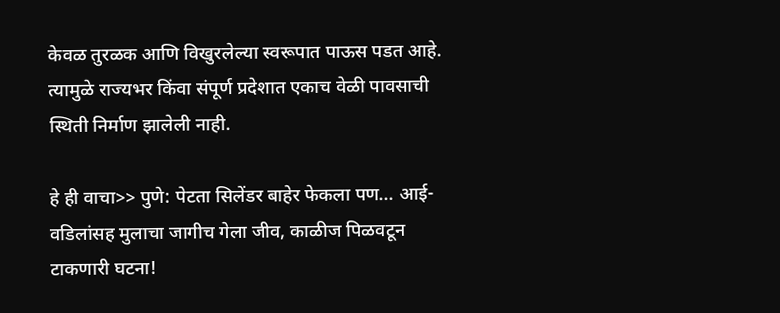केवळ तुरळक आणि विखुरलेल्या स्वरूपात पाऊस पडत आहे. त्यामुळे राज्यभर किंवा संपूर्ण प्रदेशात एकाच वेळी पावसाची स्थिती निर्माण झालेली नाही.

हे ही वाचा>> पुणे: पेटता सिलेंडर बाहेर फेकला पण... आई-वडिलांसह मुलाचा जागीच गेला जीव, काळीज पिळवटून टाकणारी घटना!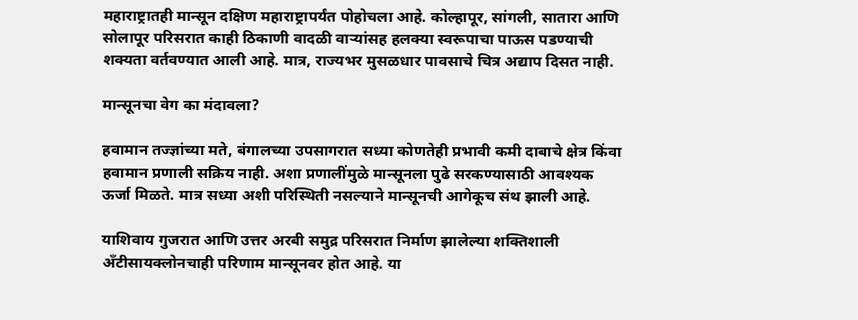महाराष्ट्रातही मान्सून दक्षिण महाराष्ट्रापर्यंत पोहोचला आहे. कोल्हापूर, सांगली, सातारा आणि सोलापूर परिसरात काही ठिकाणी वादळी वाऱ्यांसह हलक्या स्वरूपाचा पाऊस पडण्याची शक्यता वर्तवण्यात आली आहे. मात्र, राज्यभर मुसळधार पावसाचे चित्र अद्याप दिसत नाही.

मान्सूनचा वेग का मंदावला?

हवामान तज्ज्ञांच्या मते, बंगालच्या उपसागरात सध्या कोणतेही प्रभावी कमी दाबाचे क्षेत्र किंवा हवामान प्रणाली सक्रिय नाही. अशा प्रणालींमुळे मान्सूनला पुढे सरकण्यासाठी आवश्यक ऊर्जा मिळते. मात्र सध्या अशी परिस्थिती नसल्याने मान्सूनची आगेकूच संथ झाली आहे.

याशिवाय गुजरात आणि उत्तर अरबी समुद्र परिसरात निर्माण झालेल्या शक्तिशाली अँटीसायक्लोनचाही परिणाम मान्सूनवर होत आहे. या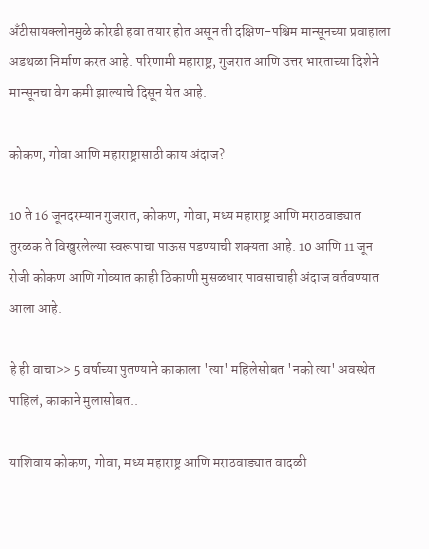अँटीसायक्लोनमुळे कोरडी हवा तयार होत असून ती दक्षिण-पश्चिम मान्सूनच्या प्रवाहाला अडथळा निर्माण करत आहे. परिणामी महाराष्ट्र, गुजरात आणि उत्तर भारताच्या दिशेने मान्सूनचा वेग कमी झाल्याचे दिसून येत आहे.

कोकण, गोवा आणि महाराष्ट्रासाठी काय अंदाज?

10 ते 16 जूनदरम्यान गुजरात, कोकण, गोवा, मध्य महाराष्ट्र आणि मराठवाड्यात तुरळक ते विखुरलेल्या स्वरूपाचा पाऊस पडण्याची शक्यता आहे. 10 आणि 11 जून रोजी कोकण आणि गोव्यात काही ठिकाणी मुसळधार पावसाचाही अंदाज वर्तवण्यात आला आहे.

हे ही वाचा>> 5 वर्षाच्या पुतण्याने काकाला 'त्या' महिलेसोबत 'नको त्या' अवस्थेत पाहिलं, काकाने मुलासोबत..

याशिवाय कोकण, गोवा, मध्य महाराष्ट्र आणि मराठवाड्यात वादळी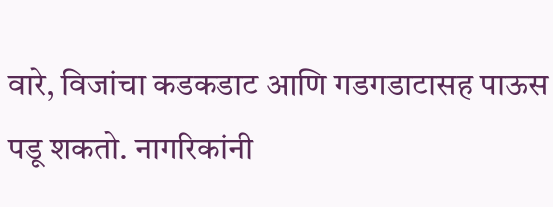वारे, विजांचा कडकडाट आणि गडगडाटासह पाऊस पडू शकतो. नागरिकांनी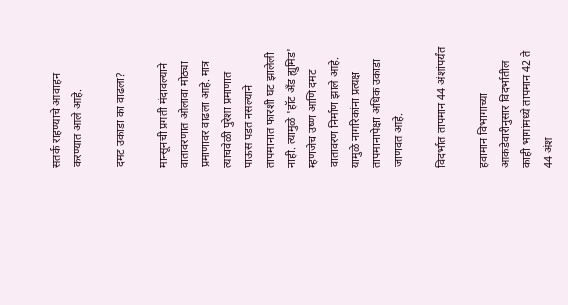सतर्क राहण्याचे आवाहन करण्यात आले आहे.

दमट उकाडा का वाढला?

मान्सूनची प्रगती मंदावल्याने वातावरणात ओलावा मोठ्या प्रमाणावर वाढला आहे. मात्र त्याचवेळी पुरेशा प्रमाणात पाऊस पडत नसल्याने तापमानात फारशी घट झालेली नाही. त्यामुळे 'हॉट अँड ह्युमिड' म्हणजेच उष्ण आणि दमट वातावरण निर्माण झाले आहे. यामुळे नागरिकांना प्रत्यक्ष तापमानापेक्षा अधिक उकाडा जाणवत आहे.

विदर्भात तापमान 44 अंशांपर्यंत

हवामान विभागाच्या आकडेवारीनुसार विदर्भातील काही भागांमध्ये तापमान 42 ते 44 अंश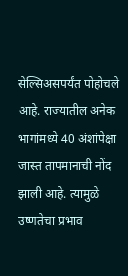सेल्सिअसपर्यंत पोहोचले आहे. राज्यातील अनेक भागांमध्ये 40 अंशांपेक्षा जास्त तापमानाची नोंद झाली आहे. त्यामुळे उष्णतेचा प्रभाव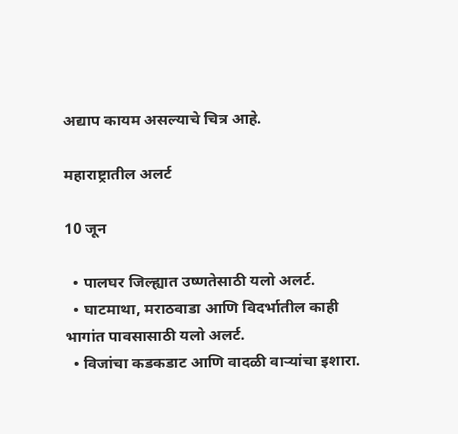अद्याप कायम असल्याचे चित्र आहे.

महाराष्ट्रातील अलर्ट

10 जून

  • पालघर जिल्ह्यात उष्णतेसाठी यलो अलर्ट.
  • घाटमाथा, मराठवाडा आणि विदर्भातील काही भागांत पावसासाठी यलो अलर्ट.
  • विजांचा कडकडाट आणि वादळी वाऱ्यांचा इशारा.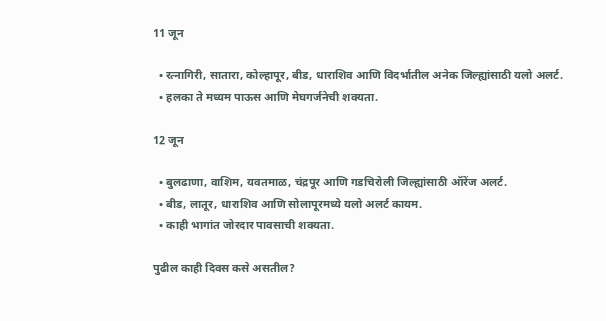11 जून

  • रत्नागिरी, सातारा, कोल्हापूर, बीड, धाराशिव आणि विदर्भातील अनेक जिल्ह्यांसाठी यलो अलर्ट.
  • हलका ते मध्यम पाऊस आणि मेघगर्जनेची शक्यता.

12 जून

  • बुलढाणा, वाशिम, यवतमाळ, चंद्रपूर आणि गडचिरोली जिल्ह्यांसाठी ऑरेंज अलर्ट.
  • बीड, लातूर, धाराशिव आणि सोलापूरमध्ये यलो अलर्ट कायम.
  • काही भागांत जोरदार पावसाची शक्यता.

पुढील काही दिवस कसे असतील?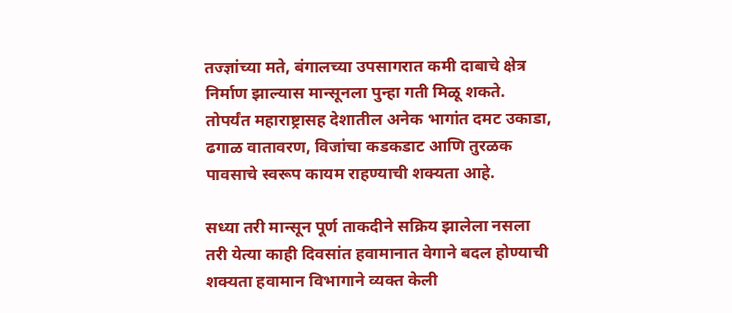तज्ज्ञांच्या मते, बंगालच्या उपसागरात कमी दाबाचे क्षेत्र निर्माण झाल्यास मान्सूनला पुन्हा गती मिळू शकते. तोपर्यंत महाराष्ट्रासह देशातील अनेक भागांत दमट उकाडा, ढगाळ वातावरण, विजांचा कडकडाट आणि तुरळक पावसाचे स्वरूप कायम राहण्याची शक्यता आहे.

सध्या तरी मान्सून पूर्ण ताकदीने सक्रिय झालेला नसला तरी येत्या काही दिवसांत हवामानात वेगाने बदल होण्याची शक्यता हवामान विभागाने व्यक्त केली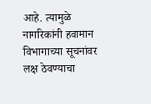आहे. त्यामुळे नागरिकांनी हवामान विभागाच्या सूचनांवर लक्ष ठेवण्याचा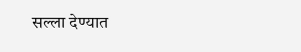सल्ला देण्यात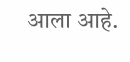आला आहे.